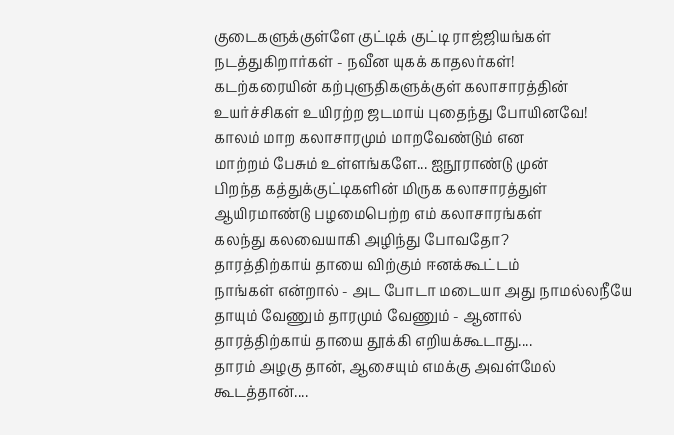குடைகளுக்குள்ளே குட்டிக் குட்டி ராஜ்ஜியங்கள்
நடத்துகிறார்கள் - நவீன யுகக் காதலர்கள்!
கடற்கரையின் கற்புளுதிகளுக்குள் கலாசாரத்தின்
உயர்ச்சிகள் உயிரற்ற ஜடமாய் புதைந்து போயினவே!
காலம் மாற கலாசாரமும் மாறவேண்டும் என
மாற்றம் பேசும் உள்ளங்களே... ஐநூராண்டு முன்
பிறந்த கத்துக்குட்டிகளின் மிருக கலாசாரத்துள்
ஆயிரமாண்டு பழமைபெற்ற எம் கலாசாரங்கள்
கலந்து கலவையாகி அழிந்து போவதோ?
தாரத்திற்காய் தாயை விற்கும் ஈனக்கூட்டம்
நாங்கள் என்றால் - அட போடா மடையா அது நாமல்லநீயே
தாயும் வேணும் தாரமும் வேணும் - ஆனால்
தாரத்திற்காய் தாயை தூக்கி எறியக்கூடாது....
தாரம் அழகு தான், ஆசையும் எமக்கு அவள்மேல்
கூடத்தான்....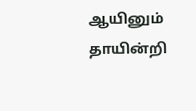ஆயினும் தாயின்றி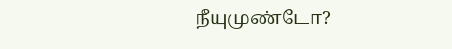நீயுமுண்டோ?